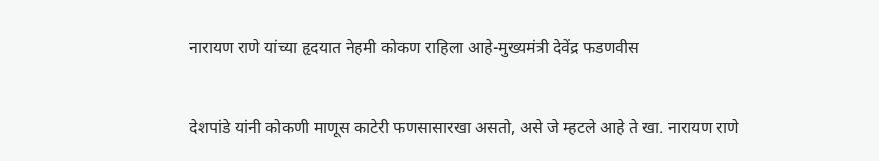नारायण राणे यांच्या हृदयात नेहमी कोकण राहिला आहे-मुख्यमंत्री देवेंद्र फडणवीस


देशपांडे यांनी कोकणी माणूस काटेरी फणसासारखा असतो, असे जे म्हटले आहे ते खा. नारायण राणे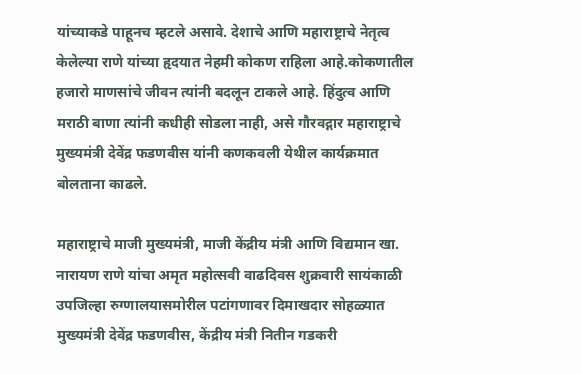यांच्याकडे पाहूनच म्हटले असावे. देशाचे आणि महाराष्ट्राचे नेतृत्व केलेल्या राणे यांच्या हृदयात नेहमी कोकण राहिला आहे.कोकणातील हजारो माणसांचे जीवन त्यांनी बदलून टाकले आहे. हिंदुत्व आणि मराठी बाणा त्यांनी कधीही सोडला नाही, असे गौरवद्गार महाराष्ट्राचे मुख्यमंत्री देवेंद्र फडणवीस यांनी कणकवली येथील कार्यक्रमात बोलताना काढले.

महाराष्ट्राचे माजी मुख्यमंत्री, माजी केंद्रीय मंत्री आणि विद्यमान खा. नारायण राणे यांचा अमृत महोत्सवी वाढदिवस शुक्रवारी सायंकाळी उपजिल्हा रुग्णालयासमोरील पटांगणावर दिमाखदार सोहळ्यात मुख्यमंत्री देवेंद्र फडणवीस, केंद्रीय मंत्री नितीन गडकरी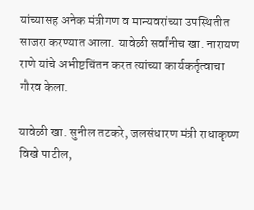यांच्यासह अनेक मंत्रीगण व मान्यवरांच्या उपस्थितीत साजरा करण्यात आला. यावेळी सर्वांनीच खा. नारायण राणे यांचे अभीष्टचिंतन करत त्यांच्या कार्यकर्तृत्वाचा गौरव केला.

यावेळी खा. सुनील तटकरे, जलसंधारण मंत्री राधाकृष्ण विखे पाटील,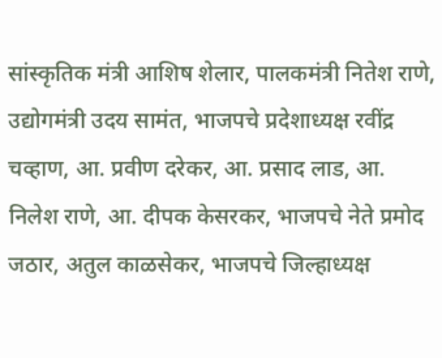सांस्कृतिक मंत्री आशिष शेलार, पालकमंत्री नितेश राणे, उद्योगमंत्री उदय सामंत, भाजपचे प्रदेशाध्यक्ष रवींद्र चव्हाण, आ. प्रवीण दरेकर, आ. प्रसाद लाड, आ. निलेश राणे, आ. दीपक केसरकर, भाजपचे नेते प्रमोद जठार, अतुल काळसेकर, भाजपचे जिल्हाध्यक्ष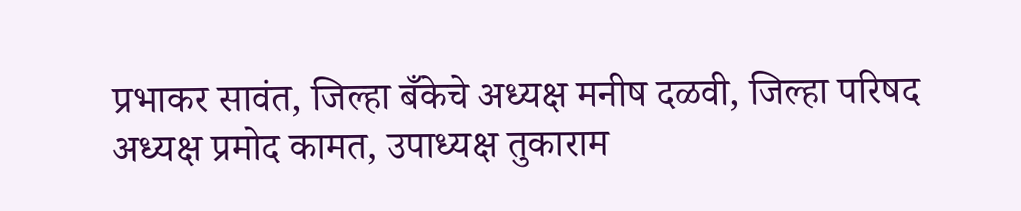प्रभाकर सावंत, जिल्हा बँकेचे अध्यक्ष मनीष दळवी, जिल्हा परिषद अध्यक्ष प्रमोद कामत, उपाध्यक्ष तुकाराम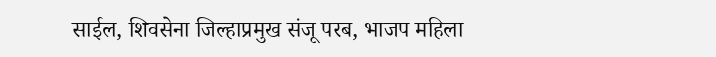साईल, शिवसेना जिल्हाप्रमुख संजू परब, भाजप महिला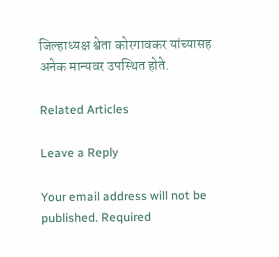जिल्हाध्यक्ष श्वेता कोरगावकर यांच्यासह अनेक मान्यवर उपस्थित होते.

Related Articles

Leave a Reply

Your email address will not be published. Required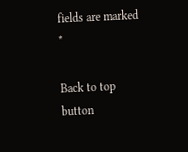fields are marked *

Back to top button